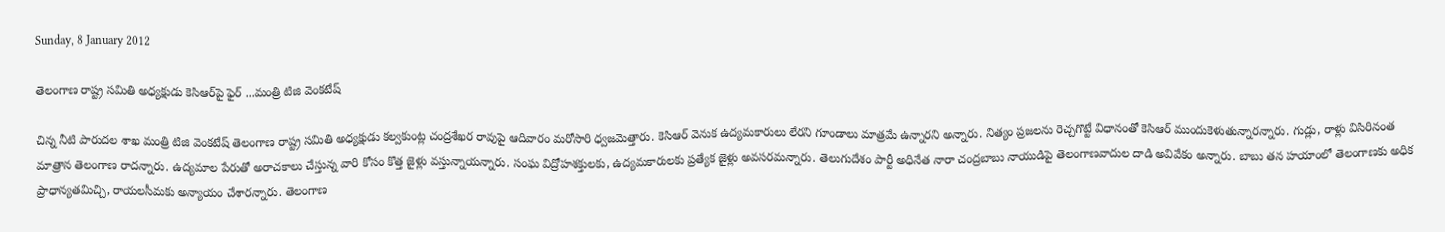Sunday, 8 January 2012

తెలంగాణ రాష్ట్ర సమితి అధ్యక్షుడు కెసిఆర్‌పై ఫైర్ ...మంత్రి టిజి వెంకటేష్

చిన్న నీటి పారుదల శాఖ మంత్రి టిజి వెంకటేష్ తెలంగాణ రాష్ట్ర సమితి అధ్యక్షుడు కల్వకుంట్ల చంద్రశేఖర రావుపై ఆదివారం మరోసారి ధ్వజమెత్తారు. కెసిఆర్ వెనుక ఉద్యమకారులు లేరని గూండాలు మాత్రమే ఉన్నారని అన్నారు. నిత్యం ప్రజలను రెచ్చగొట్టే విధానంతో కెసిఆర్ ముందుకెళుతున్నారన్నారు. గుడ్లు, రాళ్లు విసిరినంత మాత్రాన తెలంగాణ రాదన్నారు. ఉద్యమాల పేరుతో అరాచకాలు చేస్తున్న వారి కోసం కొత్త జైళ్లు వస్తున్నాయన్నారు. సంఘ విద్రోహశక్తులకు, ఉద్యమకారులకు ప్రత్యేక జైళ్లు అవసరమన్నారు. తెలుగుదేశం పార్టీ అధినేత నారా చంద్రబాబు నాయుడిపై తెలంగాణవాదుల దాడి అవివేకం అన్నారు. బాబు తన హయాంలో తెలంగాణకు అధిక ప్రాధాన్యతమిచ్చి, రాయలసీమకు అన్యాయం చేశారన్నారు. తెలంగాణ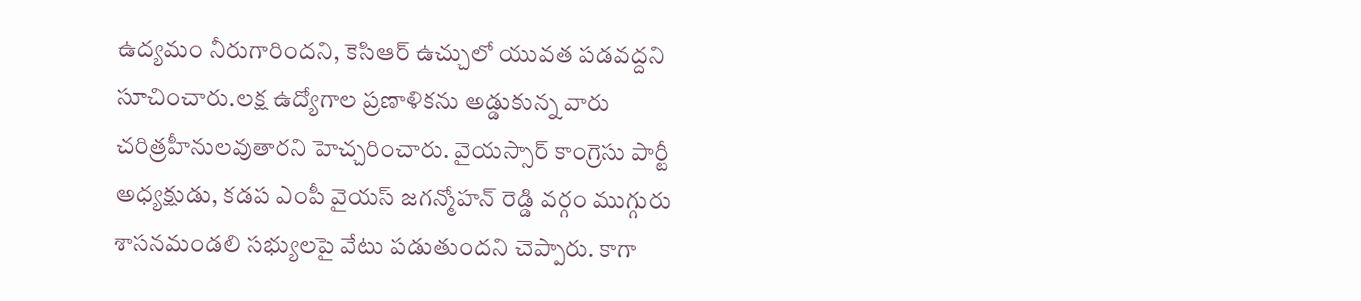ఉద్యమం నీరుగారిందని, కెసిఆర్ ఉచ్చులో యువత పడవద్దని సూచించారు.లక్ష ఉద్యోగాల ప్రణాళికను అడ్డుకున్న వారు చరిత్రహీనులవుతారని హెచ్చరించారు. వైయస్సార్ కాంగ్రెసు పార్టీ అధ్యక్షుడు, కడప ఎంపీ వైయస్ జగన్మోహన్ రెడ్డి వర్గం ముగ్గురు శాసనమండలి సభ్యులపై వేటు పడుతుందని చెప్పారు. కాగా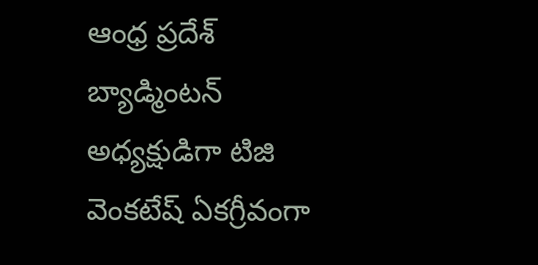ఆంధ్ర ప్రదేశ్ బ్యాడ్మింటన్ అధ్యక్షుడిగా టిజి వెంకటేష్ ఏకగ్రీవంగా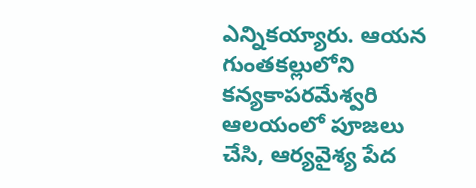ఎన్నికయ్యారు. ఆయన గుంతకల్లులోని కన్యకాపరమేశ్వరి ఆలయంలో పూజలు చేసి, ఆర్యవైశ్య పేద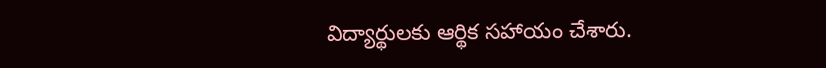విద్యార్థులకు ఆర్థిక సహాయం చేశారు.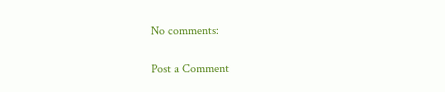No comments:

Post a Comment